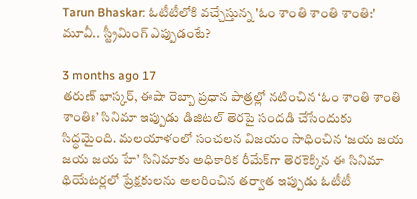Tarun Bhaskar: ఓటీటీలోకి వచ్చేస్తున్న 'ఓం శాంతి శాంతి శాంతి:' మూవీ.. స్ట్రీమింగ్ ఎప్పుడంటే?

3 months ago 17
తరుణ్ భాస్కర్, ఈషా రెబ్బా ప్రధాన పాత్రల్లో నటించిన ‘ఓం శాంతి శాంతి శాంతిః’ సినిమా ఇప్పుడు డిజిటల్ తెరపై సందడి చేసేందుకు సిద్ధమైంది. మలయాళంలో సంచలన విజయం సాధించిన ‘జయ జయ జయ జయ హే’ సినిమాకు అధికారిక రీమేక్‌గా తెరకెక్కిన ఈ సినిమా థియేటర్లలో ప్రేక్షకులను అలరించిన తర్వాత ఇప్పుడు ఓటీటీ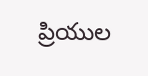ప్రియుల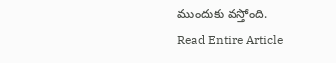ముందుకు వస్తోంది.
Read Entire Article